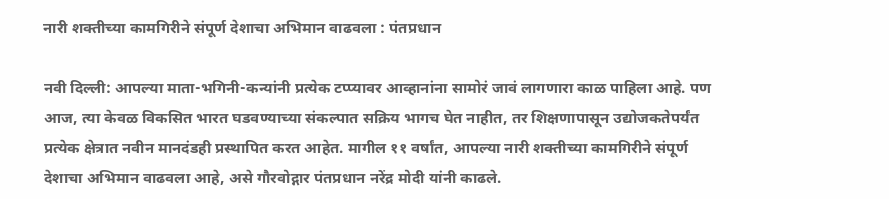नारी शक्तीच्या कामगिरीने संपूर्ण देशाचा अभिमान वाढवला : पंतप्रधान

नवी दिल्ली: आपल्या माता-भगिनी-कन्यांनी प्रत्येक टप्प्यावर आव्हानांना सामोरं जावं लागणारा काळ पाहिला आहे. पण आज, त्या केवळ विकसित भारत घडवण्याच्या संकल्पात सक्रिय भागच घेत नाहीत, तर शिक्षणापासून उद्योजकतेपर्यंत प्रत्येक क्षेत्रात नवीन मानदंडही प्रस्थापित करत आहेत. मागील ११ वर्षांत, आपल्या नारी शक्तीच्या कामगिरीने संपूर्ण देशाचा अभिमान वाढवला आहे, असे गौरवोद्गार पंतप्रधान नरेंद्र मोदी यांनी काढले.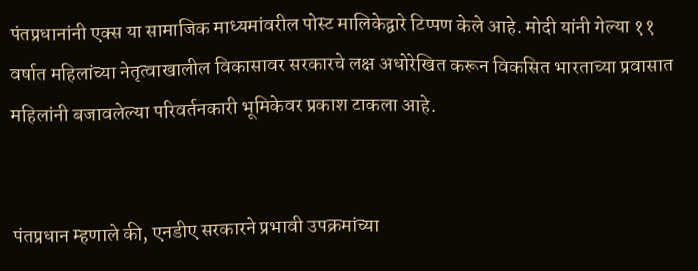पंतप्रधानांनी एक्स या सामाजिक माध्यमांवरील पोस्ट मालिकेद्वारे टिप्पण केले आहे. मोदी यांनी गेल्या ११ वर्षात महिलांच्या नेतृत्वाखालील विकासावर सरकारचे लक्ष अधोरेखित करून विकसित भारताच्या प्रवासात महिलांनी बजावलेल्या परिवर्तनकारी भूमिकेवर प्रकाश टाकला आहे.


पंतप्रधान म्हणाले की, एनडीए सरकारने प्रभावी उपक्रमांच्या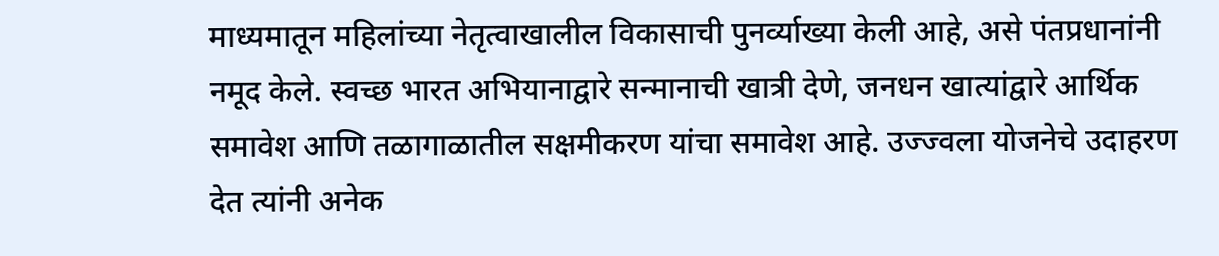माध्यमातून महिलांच्या नेतृत्वाखालील विकासाची पुनर्व्याख्या केली आहे, असे पंतप्रधानांनी नमूद केले. स्वच्छ भारत अभियानाद्वारे सन्मानाची खात्री देणे, जनधन खात्यांद्वारे आर्थिक समावेश आणि तळागाळातील सक्षमीकरण यांचा समावेश आहे. उज्ज्वला योजनेचे उदाहरण देत त्यांनी अनेक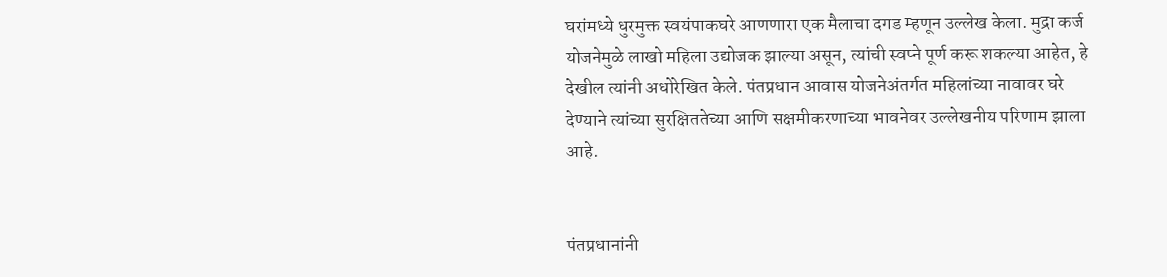घरांमध्ये धुरमुक्त स्वयंपाकघरे आणणारा एक मैलाचा दगड म्हणून उल्लेख केला. मुद्रा कर्ज योजनेमुळे लाखो महिला उद्योजक झाल्या असून, त्यांची स्वप्ने पूर्ण करू शकल्या आहेत, हे देखील त्यांनी अधोरेखित केले. पंतप्रधान आवास योजनेअंतर्गत महिलांच्या नावावर घरे देण्याने त्यांच्या सुरक्षिततेच्या आणि सक्षमीकरणाच्या भावनेवर उल्लेखनीय परिणाम झाला आहे.


पंतप्रधानांनी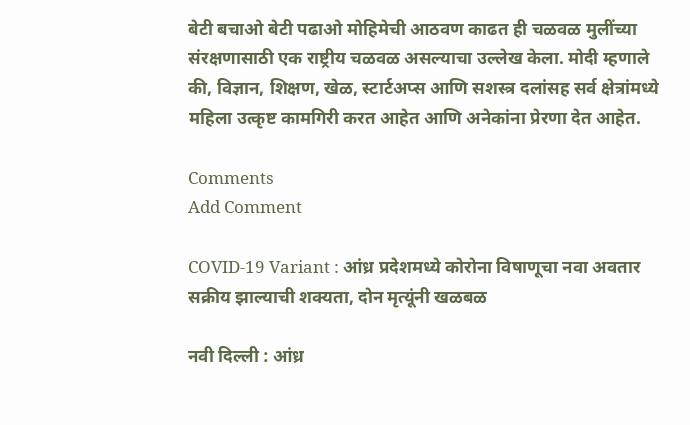बेटी बचाओ बेटी पढाओ मोहिमेची आठवण काढत ही चळवळ मुलींच्या संरक्षणासाठी एक राष्ट्रीय चळवळ असल्याचा उल्लेख केला. मोदी म्हणाले की, विज्ञान, शिक्षण, खेळ, स्टार्टअप्स आणि सशस्त्र दलांसह सर्व क्षेत्रांमध्ये महिला उत्कृष्ट कामगिरी करत आहेत आणि अनेकांना प्रेरणा देत आहेत.

Comments
Add Comment

COVID-19 Variant : आंध्र प्रदेशमध्ये कोरोना विषाणूचा नवा अवतार सक्रीय झाल्याची शक्यता, दोन मृत्यूंनी खळबळ

नवी दिल्ली : आंध्र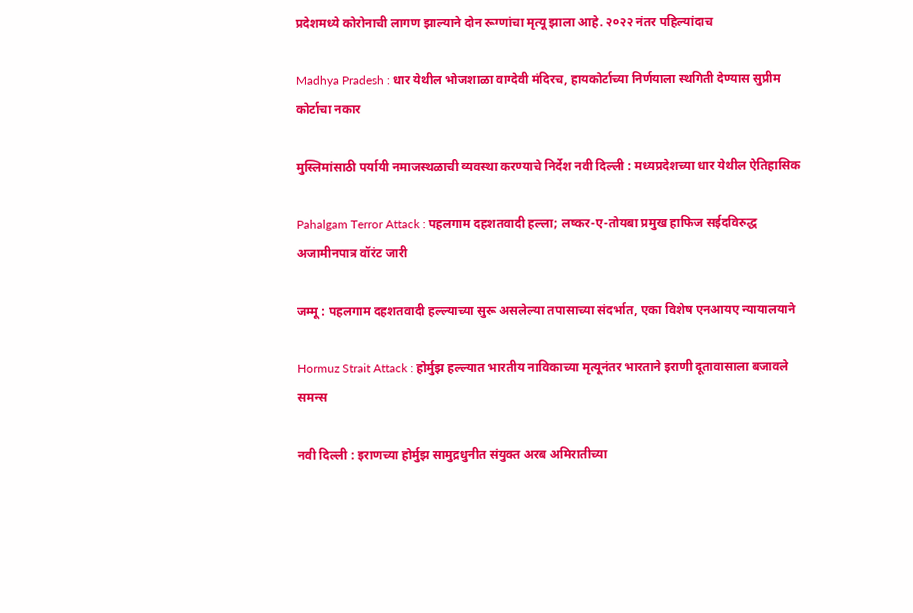प्रदेशमध्ये कोरोनाची लागण झाल्याने दोन रूग्णांचा मृत्यू झाला आहे. २०२२ नंतर पहिल्यांदाच

Madhya Pradesh : धार येथील भोजशाळा वाग्देवी मंदिरच, हायकोर्टाच्या निर्णयाला स्थगिती देण्यास सुप्रीम कोर्टाचा नकार

मुस्लिमांसाठी पर्यायी नमाजस्थळाची व्यवस्था करण्याचे निर्देश नवी दिल्ली : मध्यप्रदेशच्या धार येथील ऐतिहासिक

Pahalgam Terror Attack : पहलगाम दहशतवादी हल्ला; लष्कर-ए-तोयबा प्रमुख हाफिज सईदविरुद्ध अजामीनपात्र वॉरंट जारी

जम्मू : पहलगाम दहशतवादी हल्ल्याच्या सुरू असलेल्या तपासाच्या संदर्भात, एका विशेष एनआयए न्यायालयाने

Hormuz Strait Attack : होर्मुझ हल्ल्यात भारतीय नाविकाच्या मृत्यूनंतर भारताने इराणी दूतावासाला बजावले समन्स

नवी दिल्ली : इराणच्या होर्मुझ सामुद्रधुनीत संयुक्त अरब अमिरातीच्या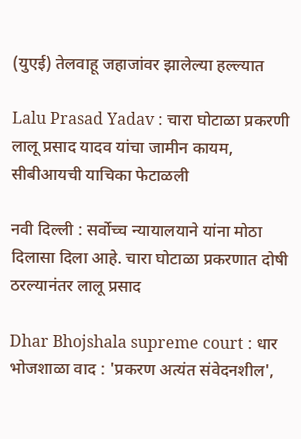(युएई) तेलवाहू जहाजांवर झालेल्या हल्ल्यात

Lalu Prasad Yadav : चारा घोटाळा प्रकरणी लालू प्रसाद यादव यांचा जामीन कायम, सीबीआयची याचिका फेटाळली

नवी दिल्ली : सर्वोच्च न्यायालयाने यांना मोठा दिलासा दिला आहे. चारा घोटाळा प्रकरणात दोषी ठरल्यानंतर लालू प्रसाद

Dhar Bhojshala supreme court : धार भोजशाळा वाद : 'प्रकरण अत्यंत संवेदनशील',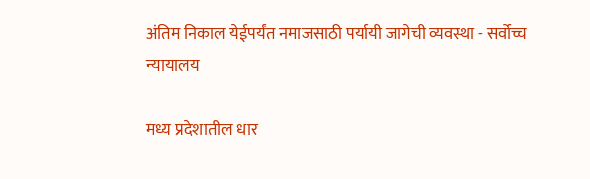अंतिम निकाल येईपर्यंत नमाजसाठी पर्यायी जागेची व्यवस्था - सर्वोच्च न्यायालय

मध्य प्रदेशातील धार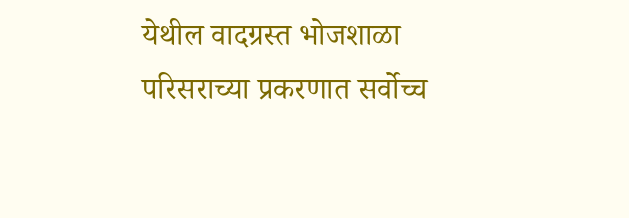येथील वादग्रस्त भोजशाळा परिसराच्या प्रकरणात सर्वोच्च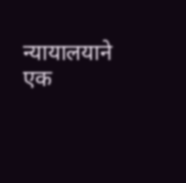न्यायालयाने एक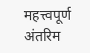महत्त्वपूर्ण अंतरिम